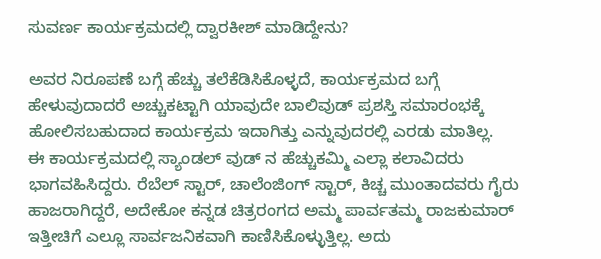ಸುವರ್ಣ ಕಾರ್ಯಕ್ರಮದಲ್ಲಿ ದ್ವಾರಕೀಶ್ ಮಾಡಿದ್ದೇನು?

ಅವರ ನಿರೂಪಣೆ ಬಗ್ಗೆ ಹೆಚ್ಚು ತಲೆಕೆಡಿಸಿಕೊಳ್ಳದೆ, ಕಾರ್ಯಕ್ರಮದ ಬಗ್ಗೆ ಹೇಳುವುದಾದರೆ ಅಚ್ಚುಕಟ್ಟಾಗಿ ಯಾವುದೇ ಬಾಲಿವುಡ್ ಪ್ರಶಸ್ತಿ ಸಮಾರಂಭಕ್ಕೆ ಹೋಲಿಸಬಹುದಾದ ಕಾರ್ಯಕ್ರಮ ಇದಾಗಿತ್ತು ಎನ್ನುವುದರಲ್ಲಿ ಎರಡು ಮಾತಿಲ್ಲ.
ಈ ಕಾರ್ಯಕ್ರಮದಲ್ಲಿ ಸ್ಯಾಂಡಲ್ ವುಡ್ ನ ಹೆಚ್ಚುಕಮ್ಮಿ ಎಲ್ಲಾ ಕಲಾವಿದರು ಭಾಗವಹಿಸಿದ್ದರು. ರೆಬೆಲ್ ಸ್ಟಾರ್, ಚಾಲೆಂಜಿಂಗ್ ಸ್ಟಾರ್, ಕಿಚ್ಚ ಮುಂತಾದವರು ಗೈರು ಹಾಜರಾಗಿದ್ದರೆ, ಅದೇಕೋ ಕನ್ನಡ ಚಿತ್ರರಂಗದ ಅಮ್ಮ ಪಾರ್ವತಮ್ಮ ರಾಜಕುಮಾರ್ ಇತ್ತೀಚಿಗೆ ಎಲ್ಲೂ ಸಾರ್ವಜನಿಕವಾಗಿ ಕಾಣಿಸಿಕೊಳ್ಳುತ್ತಿಲ್ಲ. ಅದು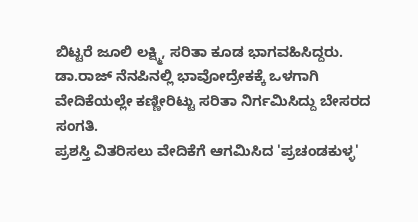ಬಿಟ್ಟರೆ ಜೂಲಿ ಲಕ್ಷ್ಮಿ, ಸರಿತಾ ಕೂಡ ಭಾಗವಹಿಸಿದ್ದರು. ಡಾ.ರಾಜ್ ನೆನಪಿನಲ್ಲಿ ಭಾವೋದ್ರೇಕಕ್ಕೆ ಒಳಗಾಗಿ ವೇದಿಕೆಯಲ್ಲೇ ಕಣ್ಣೀರಿಟ್ಟು ಸರಿತಾ ನಿರ್ಗಮಿಸಿದ್ದು ಬೇಸರದ ಸಂಗತಿ.
ಪ್ರಶಸ್ತಿ ವಿತರಿಸಲು ವೇದಿಕೆಗೆ ಆಗಮಿಸಿದ 'ಪ್ರಚಂಡಕುಳ್ಳ'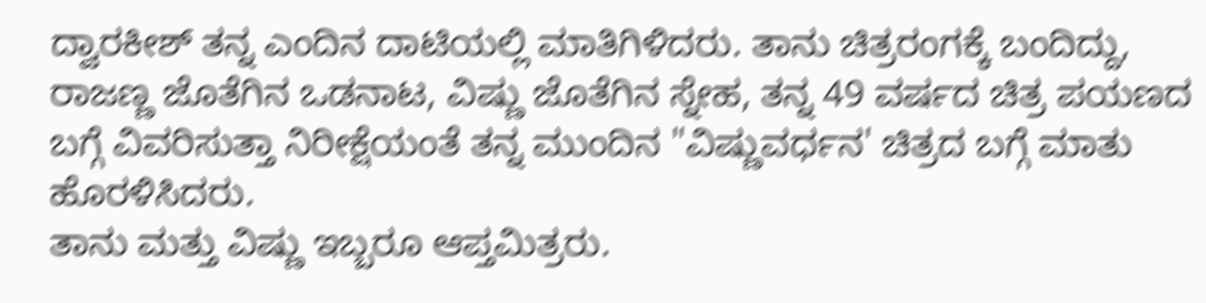ದ್ವಾರಕೀಶ್ ತನ್ನ ಎಂದಿನ ದಾಟಿಯಲ್ಲಿ ಮಾತಿಗಿಳಿದರು. ತಾನು ಚಿತ್ರರಂಗಕ್ಕೆ ಬಂದಿದ್ದು, ರಾಜಣ್ಣ ಜೊತೆಗಿನ ಒಡನಾಟ, ವಿಷ್ಣು ಜೊತೆಗಿನ ಸ್ನೇಹ, ತನ್ನ 49 ವರ್ಷದ ಚಿತ್ರ ಪಯಣದ ಬಗ್ಗೆ ವಿವರಿಸುತ್ತಾ ನಿರೀಕ್ಷೆಯಂತೆ ತನ್ನ ಮುಂದಿನ "ವಿಷ್ಣುವರ್ಧನ' ಚಿತ್ರದ ಬಗ್ಗೆ ಮಾತು ಹೊರಳಿಸಿದರು.
ತಾನು ಮತ್ತು ವಿಷ್ಣು ಇಬ್ಬರೂ ಆಪ್ತಮಿತ್ರರು.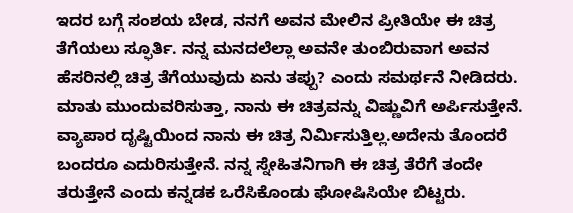ಇದರ ಬಗ್ಗೆ ಸಂಶಯ ಬೇಡ, ನನಗೆ ಅವನ ಮೇಲಿನ ಪ್ರೀತಿಯೇ ಈ ಚಿತ್ರ ತೆಗೆಯಲು ಸ್ಫೂರ್ತಿ. ನನ್ನ ಮನದಲೆಲ್ಲಾ ಅವನೇ ತುಂಬಿರುವಾಗ ಅವನ ಹೆಸರಿನಲ್ಲಿ ಚಿತ್ರ ತೆಗೆಯುವುದು ಏನು ತಪ್ಪು? ಎಂದು ಸಮರ್ಥನೆ ನೀಡಿದರು.
ಮಾತು ಮುಂದುವರಿಸುತ್ತಾ, ನಾನು ಈ ಚಿತ್ರವನ್ನು ವಿಷ್ಣುವಿಗೆ ಅರ್ಪಿಸುತ್ತೇನೆ. ವ್ಯಾಪಾರ ದೃಷ್ಟಿಯಿಂದ ನಾನು ಈ ಚಿತ್ರ ನಿರ್ಮಿಸುತ್ತಿಲ್ಲ.ಅದೇನು ತೊಂದರೆ ಬಂದರೂ ಎದುರಿಸುತ್ತೇನೆ. ನನ್ನ ಸ್ನೇಹಿತನಿಗಾಗಿ ಈ ಚಿತ್ರ ತೆರೆಗೆ ತಂದೇ ತರುತ್ತೇನೆ ಎಂದು ಕನ್ನಡಕ ಒರೆಸಿಕೊಂಡು ಘೋಷಿಸಿಯೇ ಬಿಟ್ಟರು.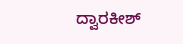ದ್ವಾರಕೀಶ್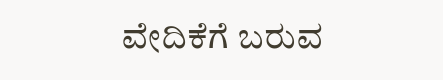ವೇದಿಕೆಗೆ ಬರುವ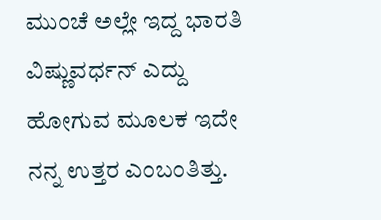ಮುಂಚೆ ಅಲ್ಲೇ ಇದ್ದ ಭಾರತಿ ವಿಷ್ಣುವರ್ಧನ್ ಎದ್ದು ಹೋಗುವ ಮೂಲಕ ಇದೇ ನನ್ನ ಉತ್ತರ ಎಂಬಂತಿತ್ತು.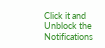Click it and Unblock the Notifications